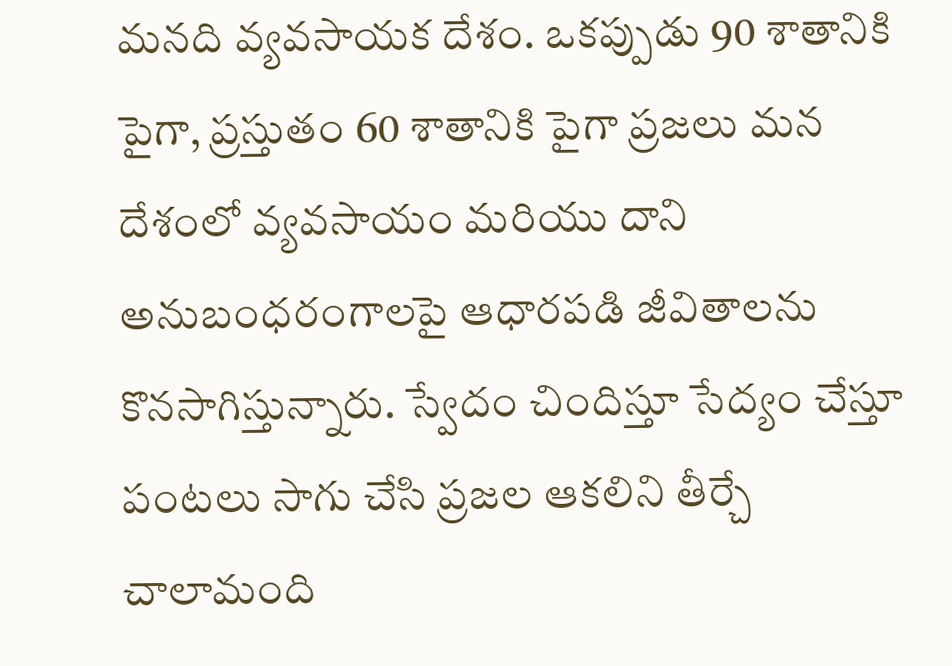మనది వ్యవసాయక దేశం. ఒకప్పుడు 90 శాతానికి పైగా, ప్రస్తుతం 60 శాతానికి పైగా ప్రజలు మన దేశంలో వ్యవసాయం మరియు దాని అనుబంధరంగాలపై ఆధారపడి జీవితాలను కొనసాగిస్తున్నారు. స్వేదం చిందిస్తూ సేద్యం చేస్తూ పంటలు సాగు చేసి ప్రజల ఆకలిని తీర్చే చాలామంది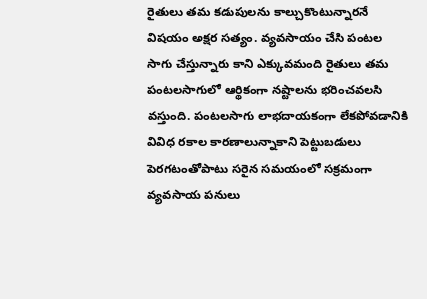రైతులు తమ కడుపులను కాల్చుకొంటున్నారనే విషయం అక్షర సత్యం. వ్యవసాయం చేసి పంటల సాగు చేస్తున్నారు కాని ఎక్కువమంది రైతులు తమ పంటలసాగులో ఆర్థికంగా నష్టాలను భరించవలసి వస్తుంది. పంటలసాగు లాభదాయకంగా లేకపోవడానికి వివిధ రకాల కారణాలున్నాకాని పెట్టుబడులు పెరగటంతోపాటు సరైన సమయంలో సక్రమంగా వ్యవసాయ పనులు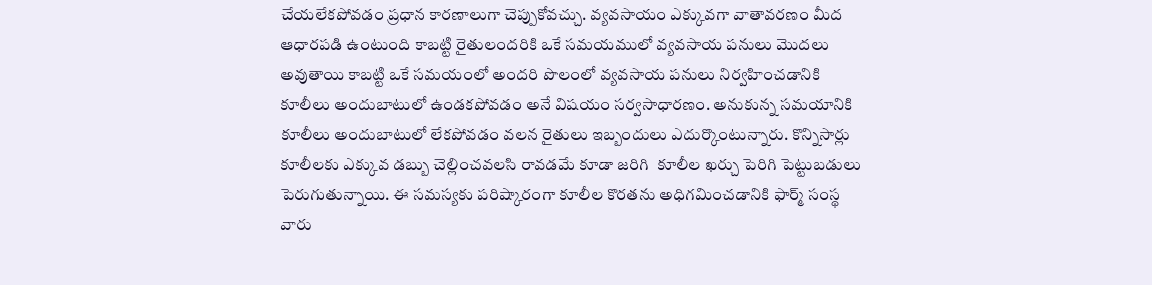చేయలేకపోవడం ప్రధాన కారణాలుగా చెప్పుకోవచ్చు. వ్యవసాయం ఎక్కువగా వాతావరణం మీద ఆధారపడి ఉంటుంది కాబట్టి రైతులందరికి ఒకే సమయములో వ్యవసాయ పనులు మొదలు అవుతాయి కాబట్టి ఒకే సమయంలో అందరి పొలంలో వ్యవసాయ పనులు నిర్వహించడానికి కూలీలు అందుబాటులో ఉండకపోవడం అనే విషయం సర్వసాధారణం. అనుకున్న సమయానికి కూలీలు అందుబాటులో లేకపోవడం వలన రైతులు ఇబ్బందులు ఎదుర్కొంటున్నారు. కొన్నిసార్లు కూలీలకు ఎక్కువ డబ్బు చెల్లించవలసి రావడమే కూడా జరిగి  కూలీల ఖర్చు పెరిగి పెట్టుబడులు పెరుగుతున్నాయి. ఈ సమస్యకు పరిష్కారంగా కూలీల కొరతను అధిగమించడానికి ఫార్మ్‌ సంస్థ వారు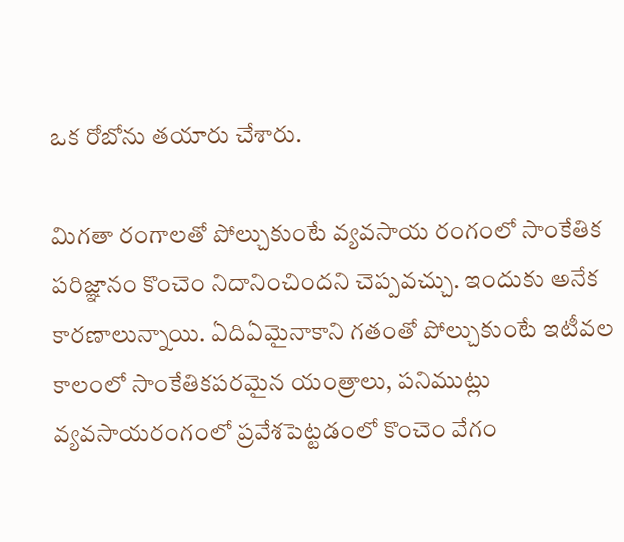ఒక రోబోను తయారు చేశారు.

మిగతా రంగాలతో పోల్చుకుంటే వ్యవసాయ రంగంలో సాంకేతిక పరిజ్ఞానం కొంచెం నిదానించిందని చెప్పవచ్చు. ఇందుకు అనేక కారణాలున్నాయి. ఏదిఏమైనాకాని గతంతో పోల్చుకుంటే ఇటీవల కాలంలో సాంకేతికపరమైన యంత్రాలు, పనిముట్లు వ్యవసాయరంగంలో ప్రవేశపెట్టడంలో కొంచెం వేగం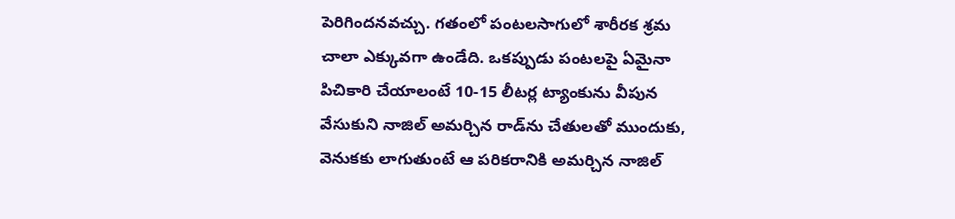పెరిగిందనవచ్చు. గతంలో పంటలసాగులో శారీరక శ్రమ చాలా ఎక్కువగా ఉండేది. ఒకప్పుడు పంటలపై ఏమైనా పిచికారి చేయాలంటే 10-15 లీటర్ల ట్యాంకును వీపున వేసుకుని నాజిల్‌ అమర్చిన రాడ్‌ను చేతులతో ముందుకు, వెనుకకు లాగుతుంటే ఆ పరికరానికి అమర్చిన నాజిల్‌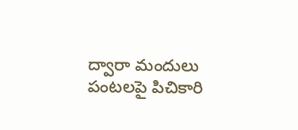ద్వారా మందులు పంటలపై పిచికారి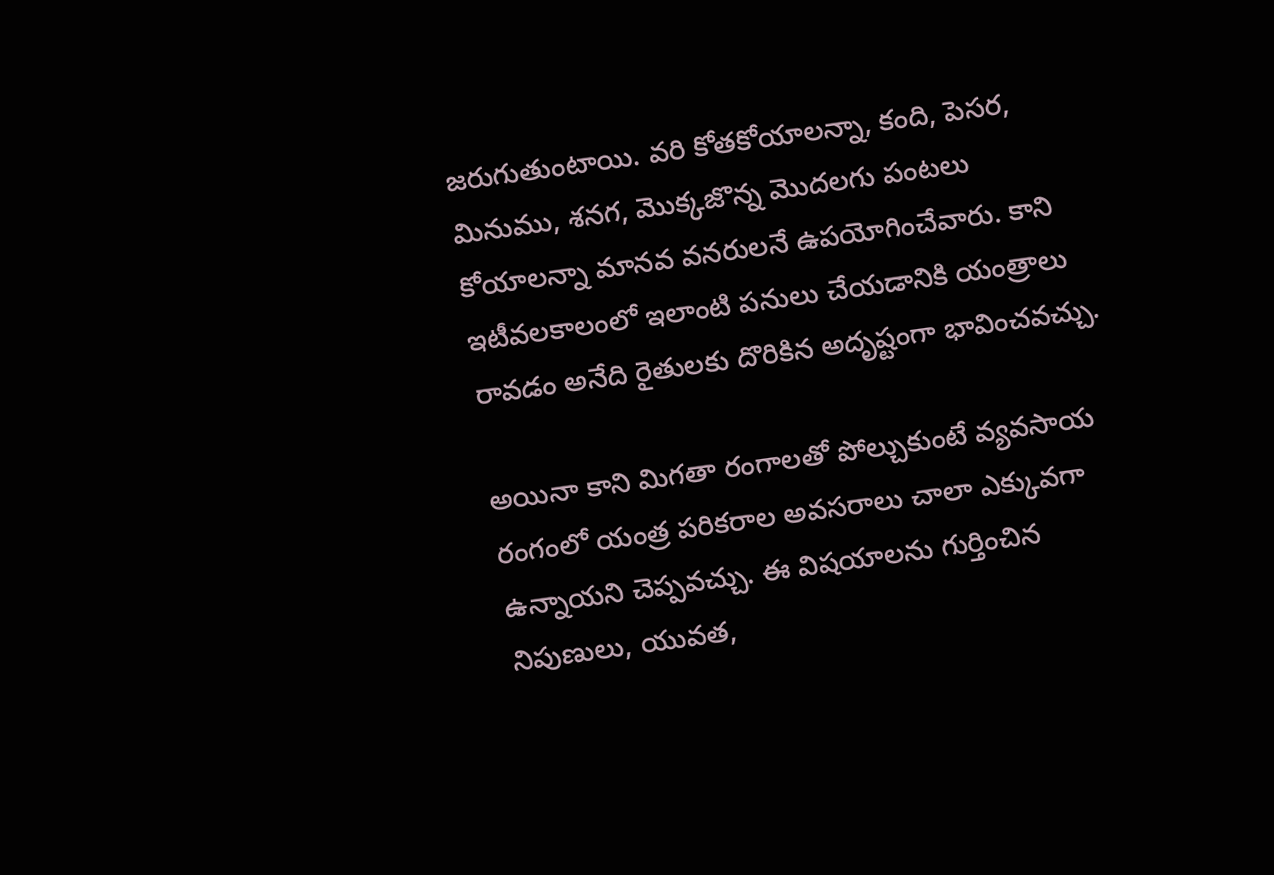జరుగుతుంటాయి. వరి కోతకోయాలన్నా, కంది, పెసర, మినుము, శనగ, మొక్కజొన్న మొదలగు పంటలు కోయాలన్నా మానవ వనరులనే ఉపయోగించేవారు. కాని ఇటీవలకాలంలో ఇలాంటి పనులు చేయడానికి యంత్రాలు రావడం అనేది రైతులకు దొరికిన అదృష్టంగా భావించవచ్చు.

అయినా కాని మిగతా రంగాలతో పోల్చుకుంటే వ్యవసాయ రంగంలో యంత్ర పరికరాల అవసరాలు చాలా ఎక్కువగా ఉన్నాయని చెప్పవచ్చు. ఈ విషయాలను గుర్తించిన నిపుణులు, యువత,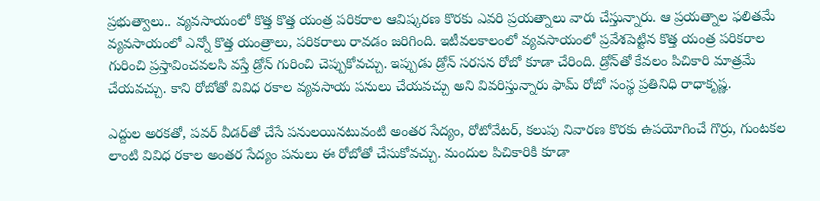ప్రభుత్వాలు.. వ్యవసాయంలో కొత్త కొత్త యంత్ర పరికరాల ఆవిష్కరణ కొరకు ఎవరి ప్రయత్నాలు వారు చేస్తున్నారు. ఆ ప్రయత్నాల ఫలితమే వ్యవసాయంలో ఎన్నో కొత్త యంత్రాలు, పరికరాలు రావడం జరిగింది. ఇటీవలకాలంలో వ్యవసాయంలో ప్రవేశపెట్టిన కొత్త యంత్ర పరికరాల గురించి ప్రస్తావించవలసి వస్తే డ్రోన్‌ గురించి చెప్పుకోవచ్చు. ఇప్పుడు డ్రోన్‌ సరసన రోబో కూడా చేరింది. డ్రోన్‌తో కేవలం పిచికారి మాత్రమే చేయవచ్చు. కాని రోబోతో వివిధ రకాల వ్యవసాయ పనులు చేయవచ్చు అని వివరిస్తున్నారు ఫామ్‌ రోబో సంస్థ ప్రతినిధి రాధాకృష్ణ.

ఎద్దుల అరకతో, పవర్‌ వీడర్‌తో చేసే పనులయినటువంటి అంతర సేద్యం, రోటోవేటర్‌, కలుపు నివారణ కొరకు ఉపయోగించే గొర్రు, గుంటకల లాంటి వివిధ రకాల అంతర సేద్యం పనులు ఈ రోబోతో చేసుకోవచ్చు. మందుల పిచికారికి కూడా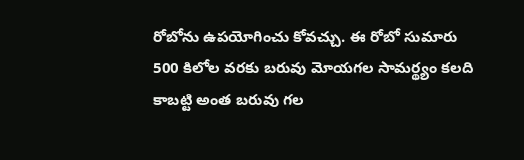రోబోను ఉపయోగించు కోవచ్చు. ఈ రోబో సుమారు 500 కిలోల వరకు బరువు మోయగల సామర్థ్యం కలది కాబట్టి అంత బరువు గల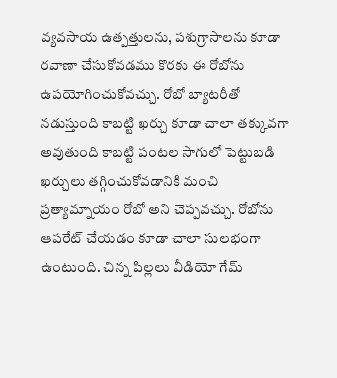వ్యవసాయ ఉత్పత్తులను, పశుగ్రాసాలను కూడా రవాణా చేసుకోవడము కొరకు ఈ రోబోను ఉపయోగించుకోవచ్చు. రోబో బ్యాటరీతో నడుస్తుంది కాబట్టి ఖర్చు కూడా చాలా తక్కువగా అవుతుంది కాబట్టి పంటల సాగులో పెట్టుబడి ఖర్చులు తగ్గించుకోవడానికి మంచి ప్రత్యామ్నాయం రోబో అని చెప్పవచ్చు. రోబోను ఆపరేట్‌ చేయడం కూడా చాలా సులభంగా ఉంటుంది. చిన్న పిల్లలు వీడియో గేమ్‌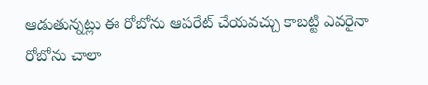ఆడుతున్నట్లు ఈ రోబోను ఆపరేట్‌ చేయవచ్చు కాబట్టి ఎవరైనా రోబోను చాలా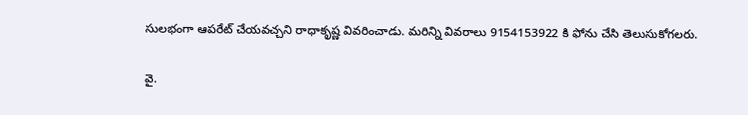సులభంగా ఆపరేట్‌ చేయవచ్చని రాధాకృష్ణ వివరించాడు. మరిన్ని వివరాలు 9154153922 కి ఫోను చేసి తెలుసుకోగలరు.

వై.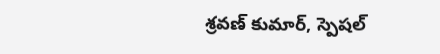శ్రవణ్ కుమార్, స్పెషల్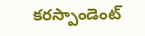కరస్పాండెంట్